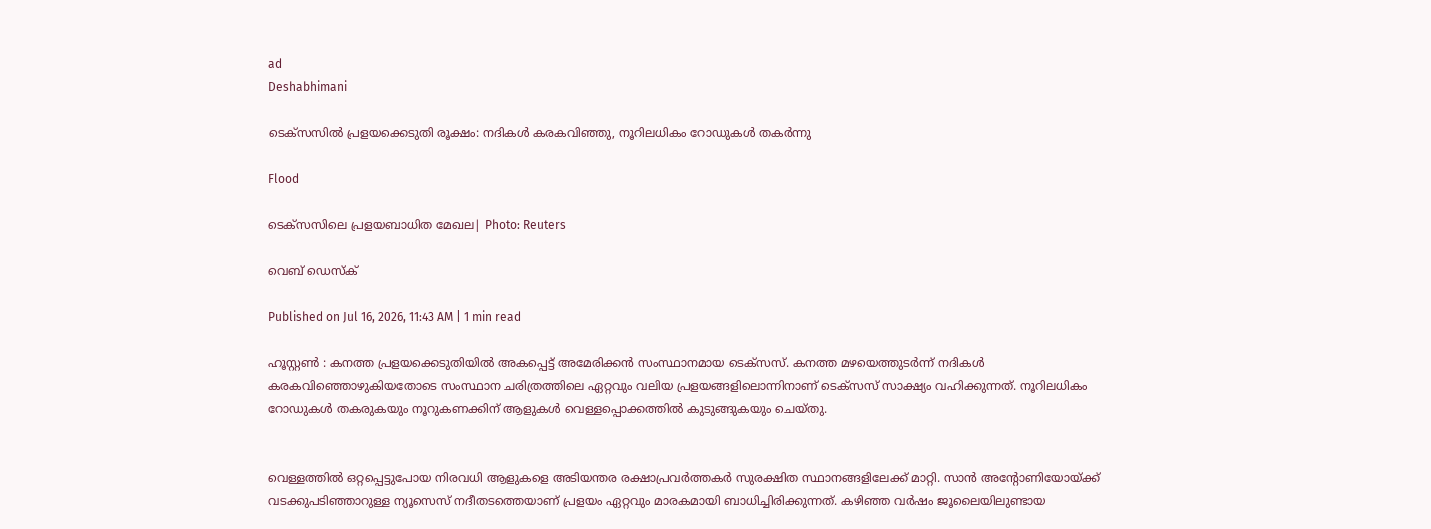ad
Deshabhimani

ടെക്സസിൽ പ്രളയക്കെടുതി രൂക്ഷം: നദികൾ കരകവിഞ്ഞു, നൂറിലധികം റോഡുകൾ തകർന്നു

Flood

ടെക്സസിലെ പ്രളയബാധിത മേഖല| Photo: Reuters

വെബ് ഡെസ്ക്

Published on Jul 16, 2026, 11:43 AM | 1 min read

ഹൂസ്റ്റൺ : കനത്ത പ്രളയക്കെടുതിയിൽ അകപ്പെട്ട് അമേരിക്കൻ സംസ്ഥാനമായ ടെക്സസ്. കനത്ത മഴയെത്തുടർന്ന് നദികൾ കരകവിഞ്ഞൊഴുകിയതോടെ സംസ്ഥാന ചരിത്രത്തിലെ ഏറ്റവും വലിയ പ്രളയങ്ങളിലൊന്നിനാണ് ടെക്സസ് സാക്ഷ്യം വഹിക്കുന്നത്. നൂറിലധികം റോഡുകൾ തകരുകയും നൂറുകണക്കിന് ആളുകൾ വെള്ളപ്പൊക്കത്തിൽ കുടുങ്ങുകയും ചെയ്തു.


വെള്ളത്തിൽ ഒറ്റപ്പെട്ടുപോയ നിരവധി ആളുകളെ അടിയന്തര രക്ഷാപ്രവർത്തകർ സുരക്ഷിത സ്ഥാനങ്ങളിലേക്ക് മാറ്റി. സാൻ അന്റോണിയോയ്ക്ക് വടക്കുപടിഞ്ഞാറുള്ള ന്യൂസെസ് നദീതടത്തെയാണ് പ്രളയം ഏറ്റവും മാരകമായി ബാധിച്ചിരിക്കുന്നത്. കഴിഞ്ഞ വർഷം ജൂലൈയിലുണ്ടായ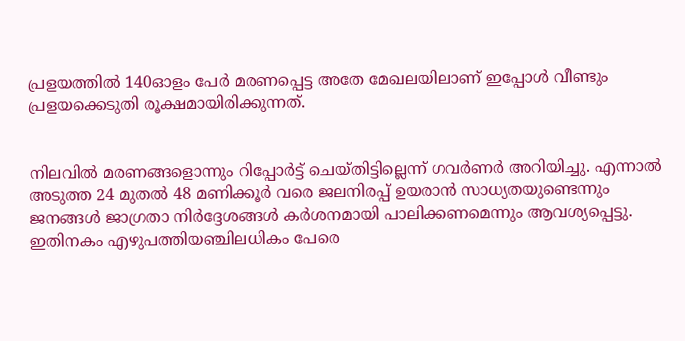പ്രളയത്തിൽ 140ഓളം പേർ മരണപ്പെട്ട അതേ മേഖലയിലാണ് ഇപ്പോൾ വീണ്ടും പ്രളയക്കെടുതി രൂക്ഷമായിരിക്കുന്നത്.


നിലവിൽ മരണങ്ങളൊന്നും റിപ്പോർട്ട് ചെയ്തിട്ടില്ലെന്ന് ഗവർണർ അറിയിച്ചു. എന്നാൽ അടുത്ത 24 മുതൽ 48 മണിക്കൂർ വരെ ജലനിരപ്പ് ഉയരാൻ സാധ്യതയുണ്ടെന്നും ജനങ്ങൾ ജാഗ്രതാ നിർദ്ദേശങ്ങൾ കർശനമായി പാലിക്കണമെന്നും ആവശ്യപ്പെട്ടു. ഇതിനകം എഴുപത്തിയഞ്ചിലധികം പേരെ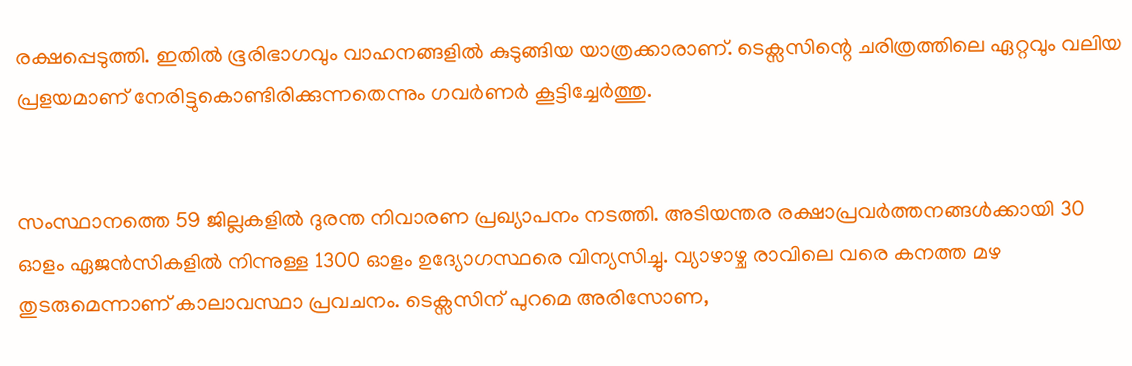രക്ഷപ്പെടുത്തി. ഇതിൽ ഭൂരിഭാഗവും വാഹനങ്ങളിൽ കുടുങ്ങിയ യാത്രക്കാരാണ്. ടെക്സസിന്റെ ചരിത്രത്തിലെ ഏറ്റവും വലിയ പ്രളയമാണ് നേരിട്ടുകൊണ്ടിരിക്കുന്നതെന്നും ഗവർണർ കൂട്ടിച്ചേർത്തു.


സംസ്ഥാനത്തെ 59 ജില്ലകളിൽ ദുരന്ത നിവാരണ പ്രഖ്യാപനം നടത്തി. അടിയന്തര രക്ഷാപ്രവർത്തനങ്ങൾക്കായി 30 ഓളം ഏജൻസികളിൽ നിന്നുള്ള 1300 ഓളം ഉദ്യോഗസ്ഥരെ വിന്യസിച്ചു. വ്യാഴാഴ്ച രാവിലെ വരെ കനത്ത മഴ തുടരുമെന്നാണ് കാലാവസ്ഥാ പ്രവചനം. ടെക്സസിന് പുറമെ അരിസോണ,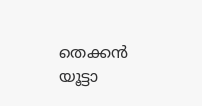തെക്കൻ യൂട്ടാ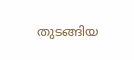തുടങ്ങിയ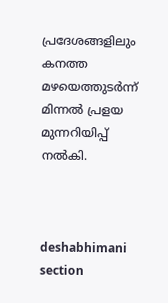പ്രദേശങ്ങളിലും കനത്ത മഴയെത്തുടർന്ന് മിന്നൽ പ്രളയ മുന്നറിയിപ്പ് നൽകി.



deshabhimani section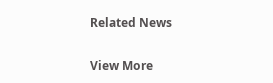Related News

View More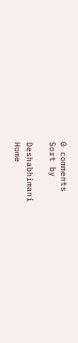0 comments
Sort by

Deshabhimani
Home